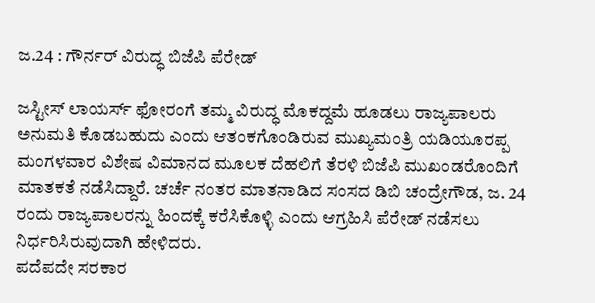ಜ.24 : ಗೌರ್ನರ್ ವಿರುದ್ಧ ಬಿಜೆಪಿ ಪೆರೇಡ್

ಜಸ್ಟೀಸ್ ಲಾಯರ್ಸ್ ಫೋರಂಗೆ ತಮ್ಮ ವಿರುದ್ಧ ಮೊಕದ್ದಮೆ ಹೂಡಲು ರಾಜ್ಯಪಾಲರು ಅನುಮತಿ ಕೊಡಬಹುದು ಎಂದು ಆತಂಕಗೊಂಡಿರುವ ಮುಖ್ಯಮಂತ್ರಿ ಯಡಿಯೂರಪ್ಪ ಮಂಗಳವಾರ ವಿಶೇಷ ವಿಮಾನದ ಮೂಲಕ ದೆಹಲಿಗೆ ತೆರಳಿ ಬಿಜೆಪಿ ಮುಖಂಡರೊಂದಿಗೆ ಮಾತಕತೆ ನಡೆಸಿದ್ದಾರೆ. ಚರ್ಚೆ ನಂತರ ಮಾತನಾಡಿದ ಸಂಸದ ಡಿಬಿ ಚಂದ್ರೇಗೌಡ, ಜ. 24 ರಂದು ರಾಜ್ಯಪಾಲರನ್ನು ಹಿಂದಕ್ಕೆ ಕರೆಸಿಕೊಳ್ಳಿ ಎಂದು ಆಗ್ರಹಿಸಿ ಪೆರೇಡ್ ನಡೆಸಲು ನಿರ್ಧರಿಸಿರುವುದಾಗಿ ಹೇಳಿದರು.
ಪದೆಪದೇ ಸರಕಾರ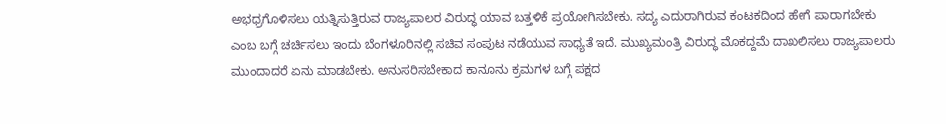ಅಭಧ್ರಗೊಳಿಸಲು ಯತ್ನಿಸುತ್ತಿರುವ ರಾಜ್ಯಪಾಲರ ವಿರುದ್ಧ ಯಾವ ಬತ್ತಳಿಕೆ ಪ್ರಯೋಗಿಸಬೇಕು. ಸದ್ಯ ಎದುರಾಗಿರುವ ಕಂಟಕದಿಂದ ಹೇಗೆ ಪಾರಾಗಬೇಕು ಎಂಬ ಬಗ್ಗೆ ಚರ್ಚಿಸಲು ಇಂದು ಬೆಂಗಳೂರಿನಲ್ಲಿ ಸಚಿವ ಸಂಪುಟ ನಡೆಯುವ ಸಾಧ್ಯತೆ ಇದೆ. ಮುಖ್ಯಮಂತ್ರಿ ವಿರುದ್ಧ ಮೊಕದ್ದಮೆ ದಾಖಲಿಸಲು ರಾಜ್ಯಪಾಲರು ಮುಂದಾದರೆ ಏನು ಮಾಡಬೇಕು. ಅನುಸರಿಸಬೇಕಾದ ಕಾನೂನು ಕ್ರಮಗಳ ಬಗ್ಗೆ ಪಕ್ಷದ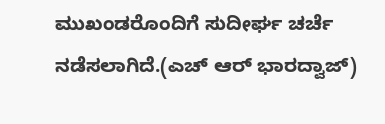ಮುಖಂಡರೊಂದಿಗೆ ಸುದೀರ್ಘ ಚರ್ಚೆ ನಡೆಸಲಾಗಿದೆ.(ಎಚ್ ಆರ್ ಭಾರದ್ವಾಜ್)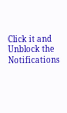Click it and Unblock the Notifications